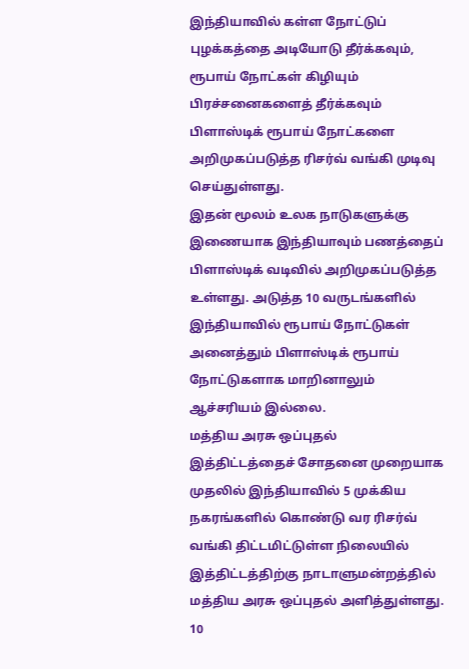இந்தியாவில் கள்ள நோட்டுப் புழக்கத்தை அடியோடு தீர்க்கவும், ரூபாய் நோட்கள் கிழியும் பிரச்சனைகளைத் தீர்க்கவும் பிளாஸ்டிக் ரூபாய் நோட்களை அறிமுகப்படுத்த ரிசர்வ் வங்கி முடிவு செய்துள்ளது.
இதன் மூலம் உலக நாடுகளுக்கு இணையாக இந்தியாவும் பணத்தைப் பிளாஸ்டிக் வடிவில் அறிமுகப்படுத்த உள்ளது. அடுத்த 10 வருடங்களில் இந்தியாவில் ரூபாய் நோட்டுகள் அனைத்தும் பிளாஸ்டிக் ரூபாய் நோட்டுகளாக மாறினாலும் ஆச்சரியம் இல்லை.
மத்திய அரசு ஒப்புதல்
இத்திட்டத்தைச் சோதனை முறையாக முதலில் இந்தியாவில் 5 முக்கிய நகரங்களில் கொண்டு வர ரிசர்வ் வங்கி திட்டமிட்டுள்ள நிலையில் இத்திட்டத்திற்கு நாடாளுமன்றத்தில் மத்திய அரசு ஒப்புதல் அளித்துள்ளது.
10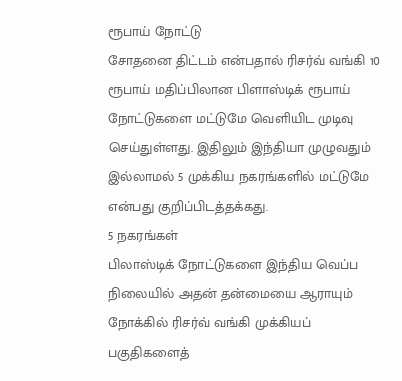ரூபாய் நோட்டு
சோதனை திட்டம் என்பதால் ரிசர்வ் வங்கி 10 ரூபாய் மதிப்பிலான பிளாஸ்டிக் ரூபாய் நோட்டுகளை மட்டுமே வெளியிட முடிவு செய்துள்ளது. இதிலும் இந்தியா முழுவதும் இல்லாமல் 5 முக்கிய நகரங்களில் மட்டுமே என்பது குறிப்பிடத்தக்கது.
5 நகரங்கள்
பிலாஸ்டிக் நோட்டுகளை இந்திய வெப்ப நிலையில் அதன் தன்மையை ஆராயும் நோக்கில் ரிசர்வ் வங்கி முக்கியப் பகுதிகளைத்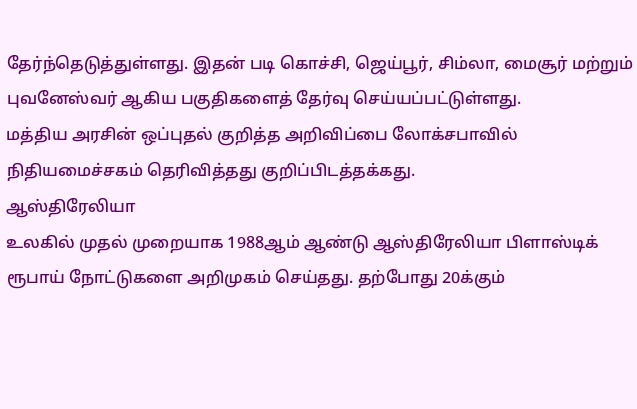தேர்ந்தெடுத்துள்ளது. இதன் படி கொச்சி, ஜெய்பூர், சிம்லா, மைசூர் மற்றும் புவனேஸ்வர் ஆகிய பகுதிகளைத் தேர்வு செய்யப்பட்டுள்ளது.
மத்திய அரசின் ஒப்புதல் குறித்த அறிவிப்பை லோக்சபாவில் நிதியமைச்சகம் தெரிவித்தது குறிப்பிடத்தக்கது.
ஆஸ்திரேலியா
உலகில் முதல் முறையாக 1988ஆம் ஆண்டு ஆஸ்திரேலியா பிளாஸ்டிக் ரூபாய் நோட்டுகளை அறிமுகம் செய்தது. தற்போது 20க்கும்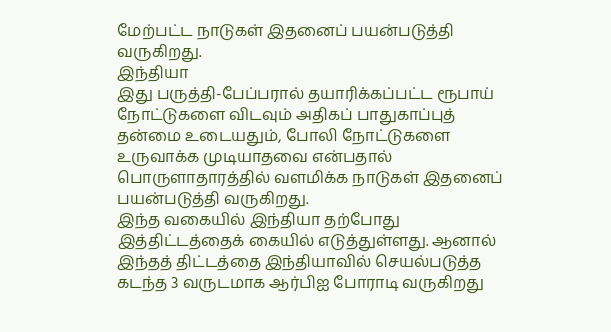மேற்பட்ட நாடுகள் இதனைப் பயன்படுத்தி வருகிறது.
இந்தியா
இது பருத்தி-பேப்பரால் தயாரிக்கப்பட்ட ரூபாய் நோட்டுகளை விடவும் அதிகப் பாதுகாப்புத் தன்மை உடையதும், போலி நோட்டுகளை உருவாக்க முடியாதவை என்பதால் பொருளாதாரத்தில் வளமிக்க நாடுகள் இதனைப் பயன்படுத்தி வருகிறது.
இந்த வகையில் இந்தியா தற்போது இத்திட்டத்தைக் கையில் எடுத்துள்ளது. ஆனால் இந்தத் திட்டத்தை இந்தியாவில் செயல்படுத்த கடந்த 3 வருடமாக ஆர்பிஐ போராடி வருகிறது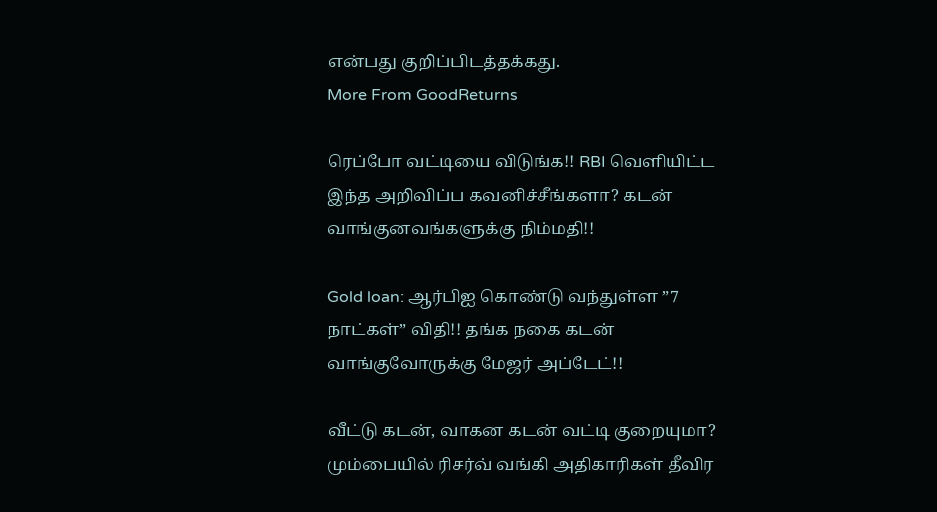என்பது குறிப்பிடத்தக்கது.
More From GoodReturns

ரெப்போ வட்டியை விடுங்க!! RBI வெளியிட்ட இந்த அறிவிப்ப கவனிச்சீங்களா? கடன் வாங்குனவங்களுக்கு நிம்மதி!!

Gold loan: ஆர்பிஐ கொண்டு வந்துள்ள ”7 நாட்கள்” விதி!! தங்க நகை கடன் வாங்குவோருக்கு மேஜர் அப்டேட்!!

வீட்டு கடன், வாகன கடன் வட்டி குறையுமா? மும்பையில் ரிசர்வ் வங்கி அதிகாரிகள் தீவிர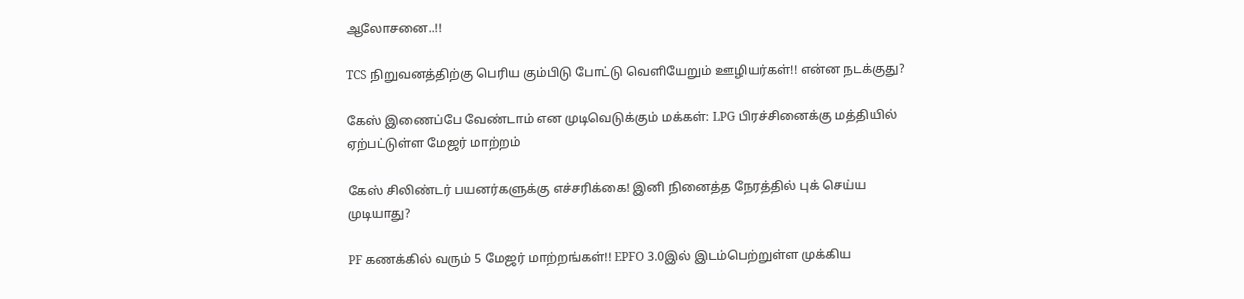ஆலோசனை..!!

TCS நிறுவனத்திற்கு பெரிய கும்பிடு போட்டு வெளியேறும் ஊழியர்கள்!! என்ன நடக்குது?

கேஸ் இணைப்பே வேண்டாம் என முடிவெடுக்கும் மக்கள்: LPG பிரச்சினைக்கு மத்தியில் ஏற்பட்டுள்ள மேஜர் மாற்றம்

கேஸ் சிலிண்டர் பயனர்களுக்கு எச்சரிக்கை! இனி நினைத்த நேரத்தில் புக் செய்ய முடியாது?

PF கணக்கில் வரும் 5 மேஜர் மாற்றங்கள்!! EPFO 3.0இல் இடம்பெற்றுள்ள முக்கிய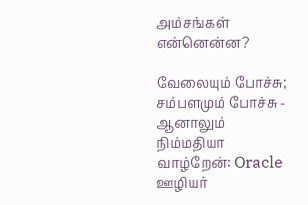அம்சங்கள் என்னென்ன?

வேலையும் போச்சு; சம்பளமும் போச்சு - ஆனாலும் நிம்மதியா வாழ்றேன்: Oracle ஊழியர்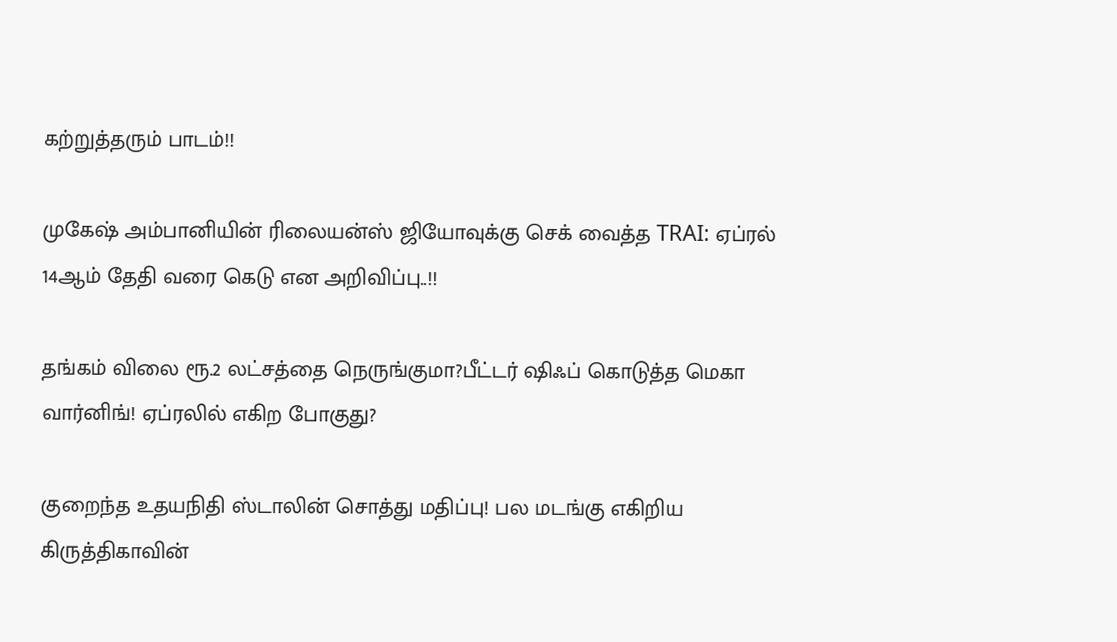கற்றுத்தரும் பாடம்!!

முகேஷ் அம்பானியின் ரிலையன்ஸ் ஜியோவுக்கு செக் வைத்த TRAI: ஏப்ரல் 14ஆம் தேதி வரை கெடு என அறிவிப்பு..!!

தங்கம் விலை ரூ.2 லட்சத்தை நெருங்குமா?பீட்டர் ஷிஃப் கொடுத்த மெகா வார்னிங்! ஏப்ரலில் எகிற போகுது?

குறைந்த உதயநிதி ஸ்டாலின் சொத்து மதிப்பு! பல மடங்கு எகிறிய கிருத்திகாவின்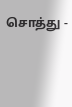சொத்து -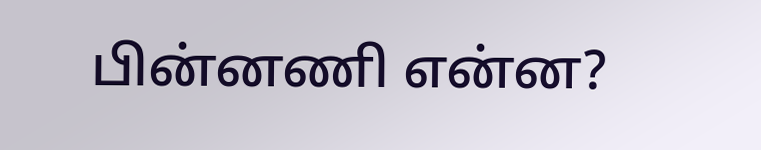பின்னணி என்ன?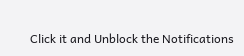Click it and Unblock the Notifications